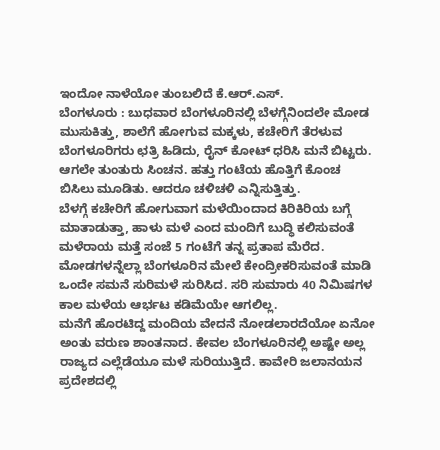ಇಂದೋ ನಾಳೆಯೋ ತುಂಬಲಿದೆ ಕೆ.ಆರ್.ಎಸ್.
ಬೆಂಗಳೂರು : ಬುಧವಾರ ಬೆಂಗಳೂರಿನಲ್ಲಿ ಬೆಳಗ್ಗೆನಿಂದಲೇ ಮೋಡ ಮುಸುಕಿತ್ತು, ಶಾಲೆಗೆ ಹೋಗುವ ಮಕ್ಕಳು, ಕಚೇರಿಗೆ ತೆರಳುವ ಬೆಂಗಳೂರಿಗರು ಛತ್ರಿ ಹಿಡಿದು, ರೈನ್ ಕೋಟ್ ಧರಿಸಿ ಮನೆ ಬಿಟ್ಟರು. ಆಗಲೇ ತುಂತುರು ಸಿಂಚನ. ಹತ್ತು ಗಂಟೆಯ ಹೊತ್ತಿಗೆ ಕೊಂಚ ಬಿಸಿಲು ಮೂಡಿತು. ಆದರೂ ಚಳಿಚಳಿ ಎನ್ನಿಸುತ್ತಿತ್ತು.
ಬೆಳಗ್ಗೆ ಕಚೇರಿಗೆ ಹೋಗುವಾಗ ಮಳೆಯಿಂದಾದ ಕಿರಿಕಿರಿಯ ಬಗ್ಗೆ ಮಾತಾಡುತ್ತಾ, ಹಾಳು ಮಳೆ ಎಂದ ಮಂದಿಗೆ ಬುದ್ಧಿ ಕಲಿಸುವಂತೆ ಮಳೆರಾಯ ಮತ್ತೆ ಸಂಜೆ 5 ಗಂಟೆಗೆ ತನ್ನ ಪ್ರತಾಪ ಮೆರೆದ. ಮೋಡಗಳನ್ನೆಲ್ಲಾ ಬೆಂಗಳೂರಿನ ಮೇಲೆ ಕೇಂದ್ರೀಕರಿಸುವಂತೆ ಮಾಡಿ ಒಂದೇ ಸಮನೆ ಸುರಿಮಳೆ ಸುರಿಸಿದ. ಸರಿ ಸುಮಾರು 40 ನಿಮಿಷಗಳ ಕಾಲ ಮಳೆಯ ಆರ್ಭಟ ಕಡಿಮೆಯೇ ಆಗಲಿಲ್ಲ.
ಮನೆಗೆ ಹೊರಟಿದ್ದ ಮಂದಿಯ ವೇದನೆ ನೋಡಲಾರದೆಯೋ ಏನೋ ಅಂತು ವರುಣ ಶಾಂತನಾದ. ಕೇವಲ ಬೆಂಗಳೂರಿನಲ್ಲಿ ಅಷ್ಟೇ ಅಲ್ಲ ರಾಜ್ಯದ ಎಲ್ಲೆಡೆಯೂ ಮಳೆ ಸುರಿಯುತ್ತಿದೆ. ಕಾವೇರಿ ಜಲಾನಯನ ಪ್ರದೇಶದಲ್ಲಿ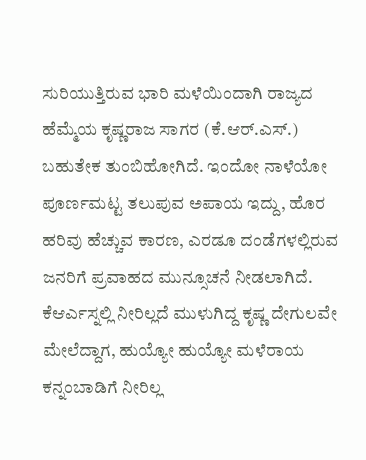ಸುರಿಯುತ್ತಿರುವ ಭಾರಿ ಮಳೆಯಿಂದಾಗಿ ರಾಜ್ಯದ ಹೆಮ್ಮೆಯ ಕೃಷ್ಣರಾಜ ಸಾಗರ (ಕೆ.ಆರ್.ಎಸ್.) ಬಹುತೇಕ ತುಂಬಿಹೋಗಿದೆ. ಇಂದೋ ನಾಳೆಯೋ ಪೂರ್ಣಮಟ್ಟ ತಲುಪುವ ಅಪಾಯ ಇದ್ದು, ಹೊರ ಹರಿವು ಹೆಚ್ಚುವ ಕಾರಣ, ಎರಡೂ ದಂಡೆಗಳಲ್ಲಿರುವ ಜನರಿಗೆ ಪ್ರವಾಹದ ಮುನ್ಸೂಚನೆ ನೀಡಲಾಗಿದೆ.
ಕೆಆರ್ಎಸ್ನಲ್ಲಿ ನೀರಿಲ್ಲದೆ ಮುಳುಗಿದ್ದ ಕೃಷ್ಣ ದೇಗುಲವೇ ಮೇಲೆದ್ದಾಗ, ಹುಯ್ಯೋ ಹುಯ್ಯೋ ಮಳೆರಾಯ ಕನ್ನಂಬಾಡಿಗೆ ನೀರಿಲ್ಲ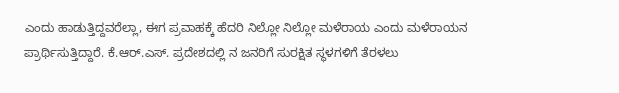ಎಂದು ಹಾಡುತ್ತಿದ್ದವರೆಲ್ಲಾ, ಈಗ ಪ್ರವಾಹಕ್ಕೆ ಹೆದರಿ ನಿಲ್ಲೋ ನಿಲ್ಲೋ ಮಳೆರಾಯ ಎಂದು ಮಳೆರಾಯನ ಪ್ರಾರ್ಥಿಸುತ್ತಿದ್ದಾರೆ. ಕೆ.ಆರ್.ಎಸ್. ಪ್ರದೇಶದಲ್ಲಿ ನ ಜನರಿಗೆ ಸುರಕ್ಷಿತ ಸ್ಥಳಗಳಿಗೆ ತೆರಳಲು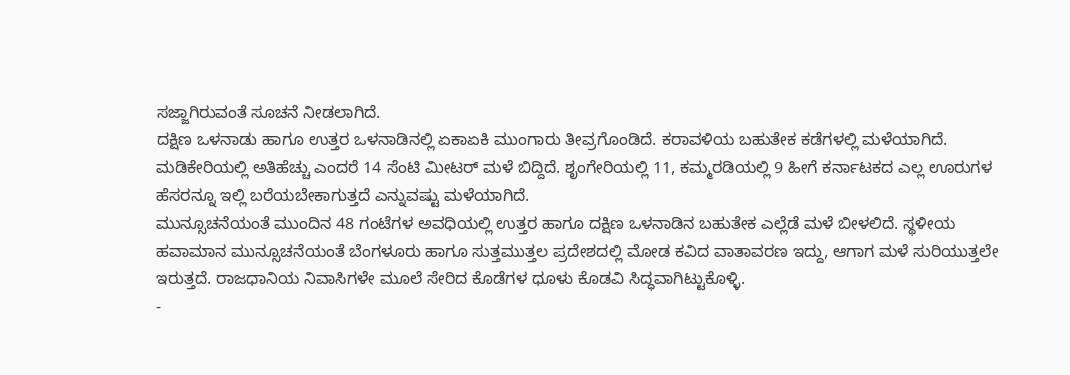ಸಜ್ಜಾಗಿರುವಂತೆ ಸೂಚನೆ ನೀಡಲಾಗಿದೆ.
ದಕ್ಷಿಣ ಒಳನಾಡು ಹಾಗೂ ಉತ್ತರ ಒಳನಾಡಿನಲ್ಲಿ ಏಕಾಏಕಿ ಮುಂಗಾರು ತೀವ್ರಗೊಂಡಿದೆ. ಕರಾವಳಿಯ ಬಹುತೇಕ ಕಡೆಗಳಲ್ಲಿ ಮಳೆಯಾಗಿದೆ. ಮಡಿಕೇರಿಯಲ್ಲಿ ಅತಿಹೆಚ್ಚು ಎಂದರೆ 14 ಸೆಂಟಿ ಮೀಟರ್ ಮಳೆ ಬಿದ್ದಿದೆ. ಶೃಂಗೇರಿಯಲ್ಲಿ 11, ಕಮ್ಮರಡಿಯಲ್ಲಿ 9 ಹೀಗೆ ಕರ್ನಾಟಕದ ಎಲ್ಲ ಊರುಗಳ ಹೆಸರನ್ನೂ ಇಲ್ಲಿ ಬರೆಯಬೇಕಾಗುತ್ತದೆ ಎನ್ನುವಷ್ಟು ಮಳೆಯಾಗಿದೆ.
ಮುನ್ಸೂಚನೆಯಂತೆ ಮುಂದಿನ 48 ಗಂಟೆಗಳ ಅವಧಿಯಲ್ಲಿ ಉತ್ತರ ಹಾಗೂ ದಕ್ಷಿಣ ಒಳನಾಡಿನ ಬಹುತೇಕ ಎಲ್ಲೆಡೆ ಮಳೆ ಬೀಳಲಿದೆ. ಸ್ಥಳೀಯ ಹವಾಮಾನ ಮುನ್ಸೂಚನೆಯಂತೆ ಬೆಂಗಳೂರು ಹಾಗೂ ಸುತ್ತಮುತ್ತಲ ಪ್ರದೇಶದಲ್ಲಿ ಮೋಡ ಕವಿದ ವಾತಾವರಣ ಇದ್ದು, ಆಗಾಗ ಮಳೆ ಸುರಿಯುತ್ತಲೇ ಇರುತ್ತದೆ. ರಾಜಧಾನಿಯ ನಿವಾಸಿಗಳೇ ಮೂಲೆ ಸೇರಿದ ಕೊಡೆಗಳ ಧೂಳು ಕೊಡವಿ ಸಿದ್ಧವಾಗಿಟ್ಟುಕೊಳ್ಳಿ.
-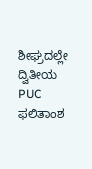ಶೀಘ್ರದಲ್ಲೇ ದ್ವಿತೀಯ PUC ಫಲಿತಾಂಶ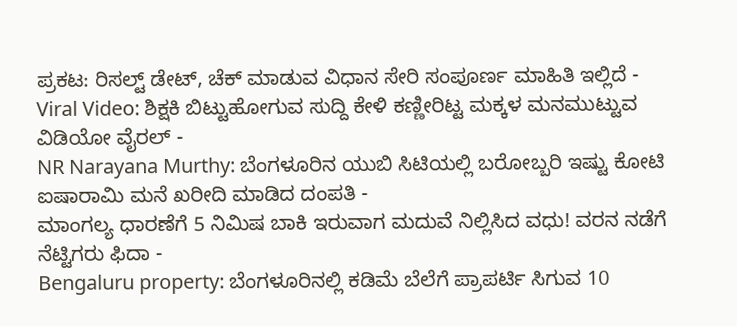ಪ್ರಕಟ: ರಿಸಲ್ಟ್ ಡೇಟ್, ಚೆಕ್ ಮಾಡುವ ವಿಧಾನ ಸೇರಿ ಸಂಪೂರ್ಣ ಮಾಹಿತಿ ಇಲ್ಲಿದೆ -
Viral Video: ಶಿಕ್ಷಕಿ ಬಿಟ್ಟುಹೋಗುವ ಸುದ್ದಿ ಕೇಳಿ ಕಣ್ಣೀರಿಟ್ಟ ಮಕ್ಕಳ ಮನಮುಟ್ಟುವ ವಿಡಿಯೋ ವೈರಲ್ -
NR Narayana Murthy: ಬೆಂಗಳೂರಿನ ಯುಬಿ ಸಿಟಿಯಲ್ಲಿ ಬರೋಬ್ಬರಿ ಇಷ್ಟು ಕೋಟಿ ಐಷಾರಾಮಿ ಮನೆ ಖರೀದಿ ಮಾಡಿದ ದಂಪತಿ -
ಮಾಂಗಲ್ಯ ಧಾರಣೆಗೆ 5 ನಿಮಿಷ ಬಾಕಿ ಇರುವಾಗ ಮದುವೆ ನಿಲ್ಲಿಸಿದ ವಧು! ವರನ ನಡೆಗೆ ನೆಟ್ಟಿಗರು ಫಿದಾ -
Bengaluru property: ಬೆಂಗಳೂರಿನಲ್ಲಿ ಕಡಿಮೆ ಬೆಲೆಗೆ ಪ್ರಾಪರ್ಟಿ ಸಿಗುವ 10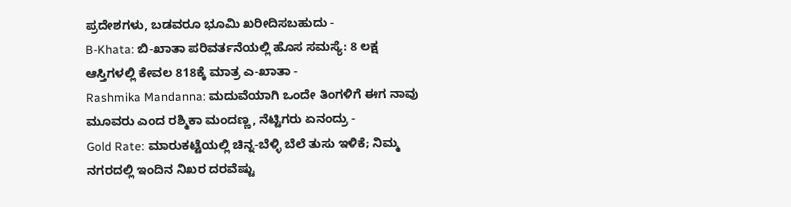ಪ್ರದೇಶಗಳು, ಬಡವರೂ ಭೂಮಿ ಖರೀದಿಸಬಹುದು -
B-Khata: ಬಿ-ಖಾತಾ ಪರಿವರ್ತನೆಯಲ್ಲಿ ಹೊಸ ಸಮಸ್ಯೆ: 8 ಲಕ್ಷ ಆಸ್ತಿಗಳಲ್ಲಿ ಕೇವಲ 818ಕ್ಕೆ ಮಾತ್ರ ಎ-ಖಾತಾ -
Rashmika Mandanna: ಮದುವೆಯಾಗಿ ಒಂದೇ ತಿಂಗಳಿಗೆ ಈಗ ನಾವು ಮೂವರು ಎಂದ ರಶ್ಮಿಕಾ ಮಂದಣ್ಣ, ನೆಟ್ಟಿಗರು ಏನಂದ್ರು -
Gold Rate: ಮಾರುಕಟ್ಟೆಯಲ್ಲಿ ಚಿನ್ನ-ಬೆಳ್ಳಿ ಬೆಲೆ ತುಸು ಇಳಿಕೆ; ನಿಮ್ಮ ನಗರದಲ್ಲಿ ಇಂದಿನ ನಿಖರ ದರವೆಷ್ಟು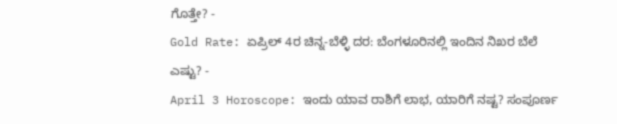ಗೊತ್ತೇ? -
Gold Rate: ಏಪ್ರಿಲ್ 4ರ ಚಿನ್ನ-ಬೆಳ್ಳಿ ದರ: ಬೆಂಗಳೂರಿನಲ್ಲಿ ಇಂದಿನ ನಿಖರ ಬೆಲೆ ಎಷ್ಟು? -
April 3 Horoscope: ಇಂದು ಯಾವ ರಾಶಿಗೆ ಲಾಭ, ಯಾರಿಗೆ ನಷ್ಟ? ಸಂಪೂರ್ಣ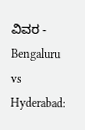ವಿವರ -
Bengaluru vs Hyderabad: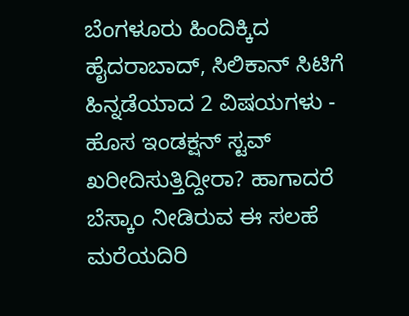ಬೆಂಗಳೂರು ಹಿಂದಿಕ್ಕಿದ ಹೈದರಾಬಾದ್, ಸಿಲಿಕಾನ್ ಸಿಟಿಗೆ ಹಿನ್ನಡೆಯಾದ 2 ವಿಷಯಗಳು -
ಹೊಸ ಇಂಡಕ್ಷನ್ ಸ್ಟವ್ ಖರೀದಿಸುತ್ತಿದ್ದೀರಾ? ಹಾಗಾದರೆ ಬೆಸ್ಕಾಂ ನೀಡಿರುವ ಈ ಸಲಹೆ ಮರೆಯದಿರಿ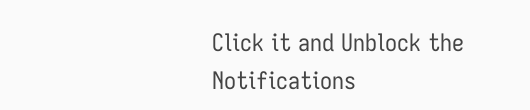Click it and Unblock the Notifications